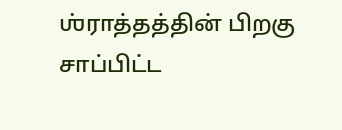ஶ்ராத்தத்தின் பிறகு சாப்பிட்ட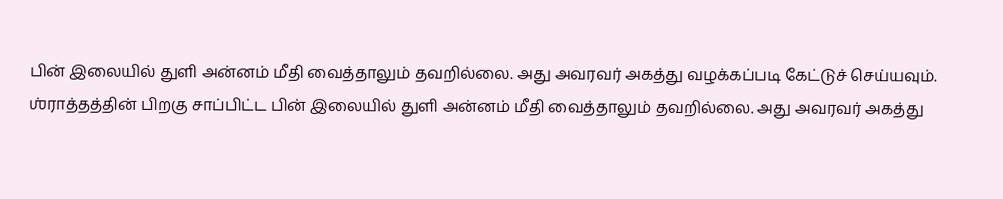பின் இலையில் துளி அன்னம் மீதி வைத்தாலும் தவறில்லை. அது அவரவர் அகத்து வழக்கப்படி கேட்டுச் செய்யவும்.
ஶ்ராத்தத்தின் பிறகு சாப்பிட்ட பின் இலையில் துளி அன்னம் மீதி வைத்தாலும் தவறில்லை. அது அவரவர் அகத்து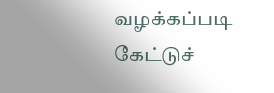வழக்கப்படி கேட்டுச்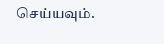செய்யவும்.